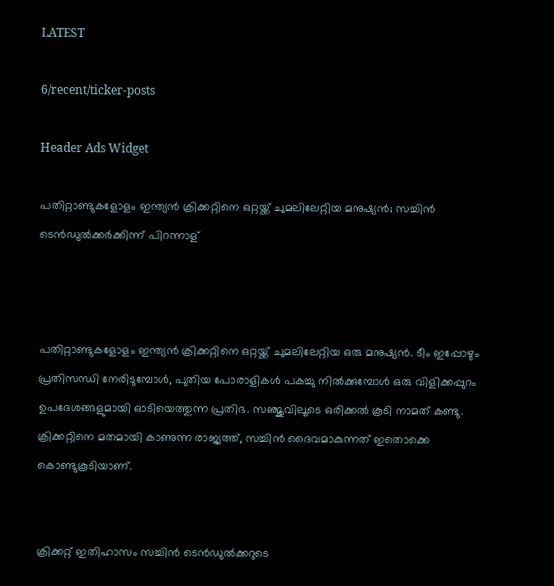LATEST

6/recent/ticker-posts

Header Ads Widget

പതിറ്റാണ്ടുകളോളം ഇന്ത്യന്‍ ക്രിക്കറ്റിനെ ഒറ്റയ്ക്ക് ചുമലിലേറ്റിയ മനുഷ്യന്‍; സച്ചിന്‍ ടെന്‍ഡുല്‍ക്കര്‍ക്കിന്ന് പിറന്നാള്



പതിറ്റാണ്ടുകളോളം ഇന്ത്യന്‍ ക്രിക്കറ്റിനെ ഒറ്റയ്ക്ക് ചുമലിലേറ്റിയ ഒരു മനുഷ്യന്‍. ടീം ഇപ്പോഴും പ്രതിസന്ധി നേരിടുമ്പോള്‍, പുതിയ പോരാളികള്‍ പകച്ചു നില്‍ക്കുമ്പോള്‍ ഒരു വിളിക്കപ്പുറം ഉപദേശങ്ങളുമായി ഓടിയെത്തുന്ന പ്രതിഭ. സഞ്ജുവിലൂടെ ഒരിക്കല്‍ കൂടി നാമത് കണ്ടു. ക്രിക്കറ്റിനെ മതമായി കാണുന്ന രാജ്യത്ത്, സച്ചിന്‍ ദൈവമാകുന്നത് ഇതൊക്കെ കൊണ്ടുകൂടിയാണ്.


ക്രിക്കറ്റ് ഇതിഹാസം സച്ചിന്‍ ടെന്‍ഡുല്‍ക്കറുടെ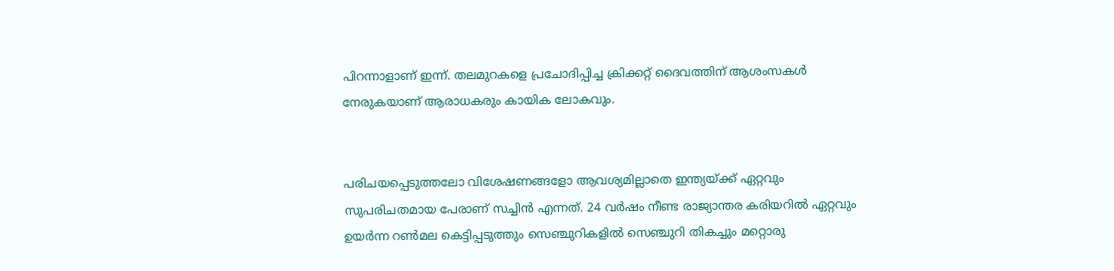പിറന്നാളാണ് ഇന്ന്. തലമുറകളെ പ്രചോദിപ്പിച്ച ക്രിക്കറ്റ് ദൈവത്തിന് ആശംസകള്‍ നേരുകയാണ് ആരാധകരും കായിക ലോകവും.


പരിചയപ്പെടുത്തലോ വിശേഷണങ്ങളോ ആവശ്യമില്ലാതെ ഇന്ത്യയ്ക്ക് ഏറ്റവും സുപരിചതമായ പേരാണ് സച്ചിന്‍ എന്നത്. 24 വര്‍ഷം നീണ്ട രാജ്യാന്തര കരിയറില്‍ ഏറ്റവും ഉയര്‍ന്ന റണ്‍മല കെട്ടിപ്പടുത്തും സെഞ്ചുറികളില്‍ സെഞ്ചുറി തികച്ചും മറ്റൊരു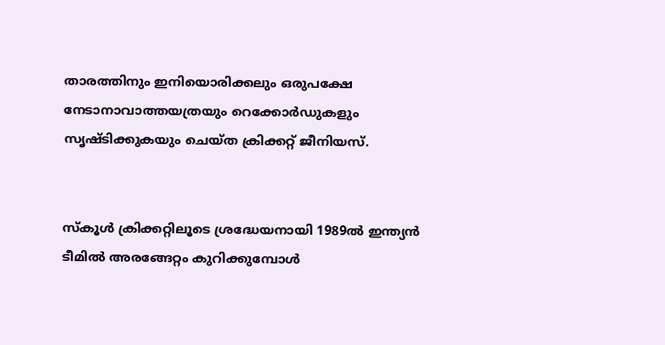താരത്തിനും ഇനിയൊരിക്കലും ഒരുപക്ഷേ നേടാനാവാത്തയത്രയും റെക്കോര്‍ഡുകളും സൃഷ്ടിക്കുകയും ചെയ്ത ക്രിക്കറ്റ് ജീനിയസ്.


സ്‌കൂള്‍ ക്രിക്കറ്റിലൂടെ ശ്രദ്ധേയനായി 1989ല്‍ ഇന്ത്യന്‍ ടീമില്‍ അരങ്ങേറ്റം കുറിക്കുമ്പോള്‍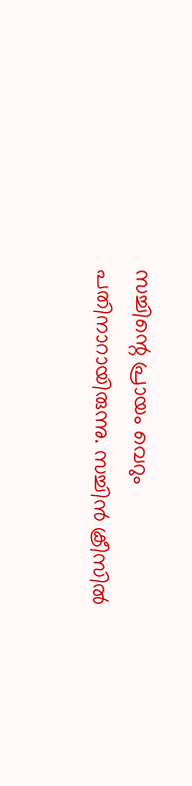സച്ചിന്റെ പ്രായം വെറും പതിനാറായിരുന്നു. സച്ചിന്‍ ക്രീസില്‍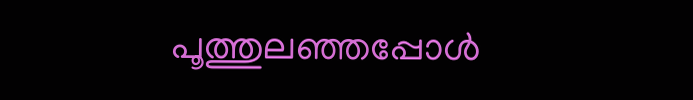പൂത്തുലഞ്ഞപ്പോള്‍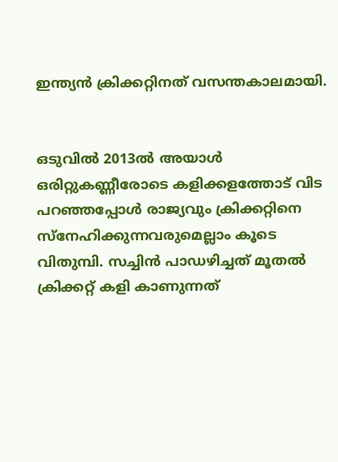ഇന്ത്യന്‍ ക്രിക്കറ്റിനത് വസന്തകാലമായി.


ഒടുവില്‍ 2013ല്‍ അയാള്‍ ഒരിറ്റുകണ്ണീരോടെ കളിക്കളത്തോട് വിട പറഞ്ഞപ്പോള്‍ രാജ്യവും ക്രിക്കറ്റിനെ സ്‌നേഹിക്കുന്നവരുമെല്ലാം കൂടെ വിതുമ്പി. സച്ചിന്‍ പാഡഴിച്ചത് മൂതല്‍ ക്രിക്കറ്റ് കളി കാണുന്നത്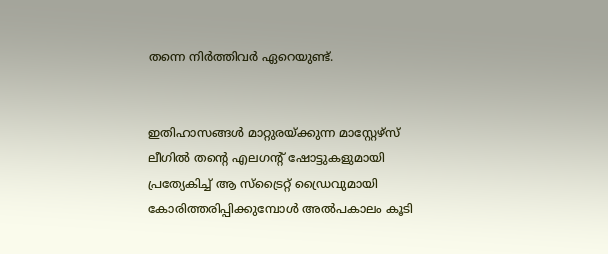തന്നെ നിര്‍ത്തിവര്‍ ഏറെയുണ്ട്.


ഇതിഹാസങ്ങള്‍ മാറ്റുരയ്ക്കുന്ന മാസ്റ്റേഴ്‌സ് ലീഗില്‍ തന്റെ എലഗന്റ് ഷോട്ടുകളുമായി പ്രത്യേകിച്ച് ആ സ്‌ട്രൈറ്റ് ഡ്രൈവുമായി കോരിത്തരിപ്പിക്കുമ്പോള്‍ അല്‍പകാലം കൂടി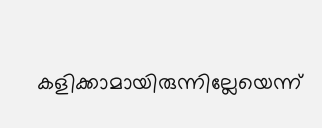കളിക്കാമായിരുന്നില്ലേയെന്ന്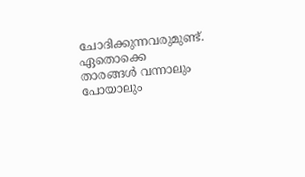ചോദിക്കുന്നവരുമുണ്ട്. ഏതൊക്കെ താരങ്ങള്‍ വന്നാലും പോയാലും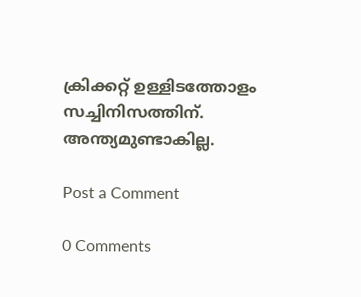ക്രിക്കറ്റ് ഉള്ളിടത്തോളം സച്ചിനിസത്തിന്. അന്ത്യമുണ്ടാകില്ല.

Post a Comment

0 Comments